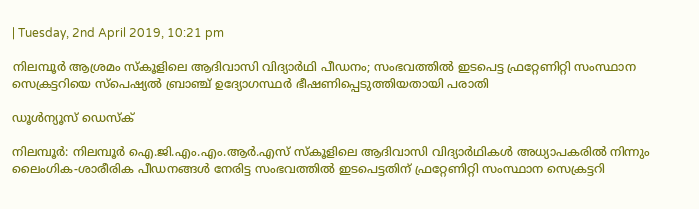| Tuesday, 2nd April 2019, 10:21 pm

നിലമ്പൂര്‍ ആശ്രമം സ്‌കൂളിലെ ആദിവാസി വിദ്യാര്‍ഥി പീഡനം; സംഭവത്തില്‍ ഇടപെട്ട ഫ്രറ്റേണിറ്റി സംസ്ഥാന സെക്രട്ടറിയെ സ്‌പെഷ്യല്‍ ബ്രാഞ്ച് ഉദ്യോഗസ്ഥര്‍ ഭീഷണിപ്പെടുത്തിയതായി പരാതി

ഡൂള്‍ന്യൂസ് ഡെസ്‌ക്

നിലമ്പൂര്‍: നിലമ്പൂര്‍ ഐ.ജി.എം.എം.ആര്‍.എസ് സ്‌കൂളിലെ ആദിവാസി വിദ്യാര്‍ഥികള്‍ അധ്യാപകരില്‍ നിന്നും ലൈംഗിക-ശാരീരിക പീഡനങ്ങള്‍ നേരിട്ട സംഭവത്തില്‍ ഇടപെട്ടതിന് ഫ്രറ്റേണിറ്റി സംസ്ഥാന സെക്രട്ടറി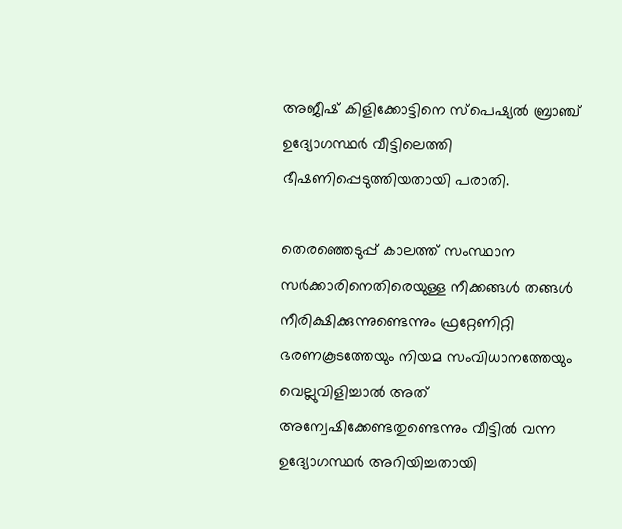അജീഷ് കിളിക്കോട്ടിനെ സ്‌പെഷ്യല്‍ ബ്രാഞ്ച് ഉദ്യോഗസ്ഥര്‍ വീട്ടിലെത്തി ഭീഷണിപ്പെടുത്തിയതായി പരാതി.

തെരഞ്ഞെടുപ്പ് കാലത്ത് സംസ്ഥാന സര്‍ക്കാരിനെതിരെയുള്ള നീക്കങ്ങള്‍ തങ്ങള്‍ നീരിക്ഷിക്കുന്നുണ്ടെന്നും ഫ്രറ്റേണിറ്റി ഭരണകൂടത്തേയും നിയമ സംവിധാനത്തേയും വെല്ലുവിളിച്ചാല്‍ അത് അന്വേഷിക്കേണ്ടതുണ്ടെന്നും വീട്ടില്‍ വന്ന ഉദ്യോഗസ്ഥര്‍ അറിയിച്ചതായി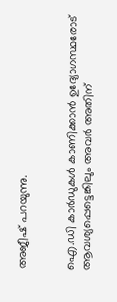അജീഷ് പറയുന്നു.


ഐ.ഡി കാര്‍ഡുകള്‍ കാണിക്കാന്‍ ഉദ്യോഗസ്ഥരോട് ആവശ്യപ്പെട്ടെങ്കിലും അവര്‍ അതിന്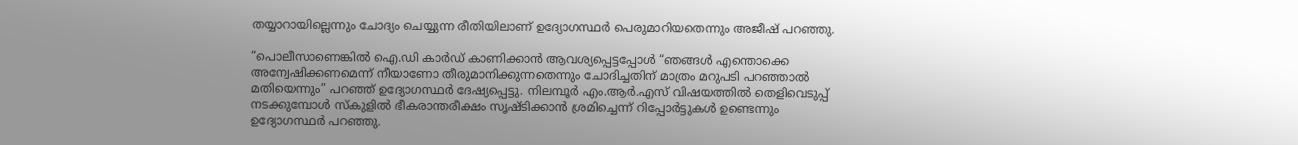തയ്യാറായില്ലെന്നും ചോദ്യം ചെയ്യുന്ന രീതിയിലാണ് ഉദ്യോഗസ്ഥര്‍ പെരുമാറിയതെന്നും അജീഷ് പറഞ്ഞു.

“പൊലീസാണെങ്കില്‍ ഐ.ഡി കാര്‍ഡ് കാണിക്കാന്‍ ആവശ്യപ്പെട്ടപ്പോള്‍ “ഞങ്ങള്‍ എന്തൊക്കെ അന്വേഷിക്കണമെന്ന് നീയാണോ തീരുമാനിക്കുന്നതെന്നും ചോദിച്ചതിന് മാത്രം മറുപടി പറഞ്ഞാല്‍ മതിയെന്നും” പറഞ്ഞ് ഉദ്യോഗസ്ഥര്‍ ദേഷ്യപ്പെട്ടു. നിലമ്പൂര്‍ എം.ആര്‍.എസ് വിഷയത്തില്‍ തെളിവെടുപ്പ് നടക്കുമ്പോള്‍ സ്‌കുളില്‍ ഭീകരാന്തരീക്ഷം സൃഷ്ടിക്കാന്‍ ശ്രമിച്ചെന്ന് റിപ്പോര്‍ട്ടുകള്‍ ഉണ്ടെന്നും ഉദ്യോഗസ്ഥര്‍ പറഞ്ഞു.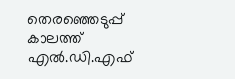തെരഞ്ഞെടുപ്പ് കാലത്ത് എല്‍.ഡി.എഫ്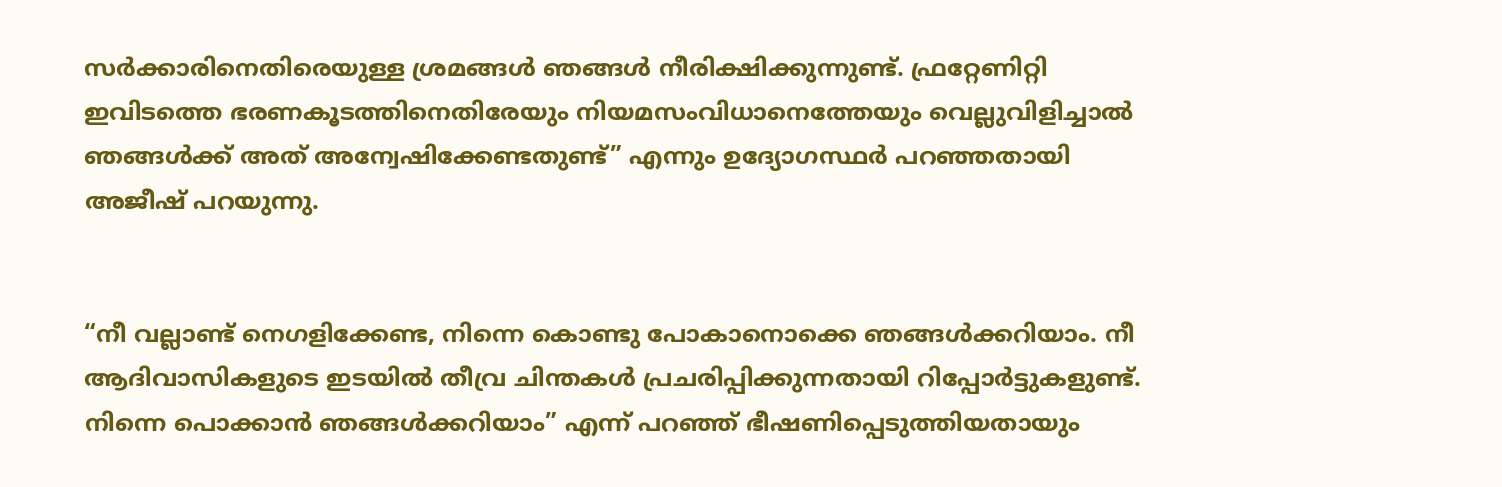സര്‍ക്കാരിനെതിരെയുള്ള ശ്രമങ്ങള്‍ ഞങ്ങള്‍ നീരിക്ഷിക്കുന്നുണ്ട്. ഫ്രറ്റേണിറ്റി ഇവിടത്തെ ഭരണകൂടത്തിനെതിരേയും നിയമസംവിധാനെത്തേയും വെല്ലുവിളിച്ചാല്‍ ഞങ്ങള്‍ക്ക് അത് അന്വേഷിക്കേണ്ടതുണ്ട്” എന്നും ഉദ്യോഗസ്ഥര്‍ പറഞ്ഞതായി അജീഷ് പറയുന്നു.


“നീ വല്ലാണ്ട് നെഗളിക്കേണ്ട, നിന്നെ കൊണ്ടു പോകാനൊക്കെ ഞങ്ങള്‍ക്കറിയാം. നീ ആദിവാസികളുടെ ഇടയില്‍ തീവ്ര ചിന്തകള്‍ പ്രചരിപ്പിക്കുന്നതായി റിപ്പോര്‍ട്ടുകളുണ്ട്. നിന്നെ പൊക്കാന്‍ ഞങ്ങള്‍ക്കറിയാം” എന്ന് പറഞ്ഞ് ഭീഷണിപ്പെടുത്തിയതായും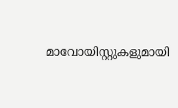മാവോയിസ്റ്റുകളുമായി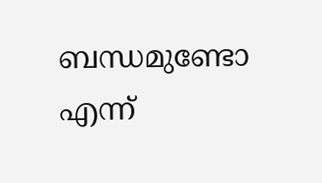ബന്ധമുണ്ടോ എന്ന്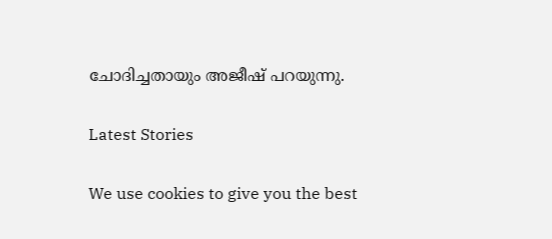ചോദിച്ചതായും അജീഷ് പറയുന്നു.

Latest Stories

We use cookies to give you the best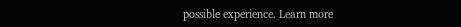possible experience. Learn more